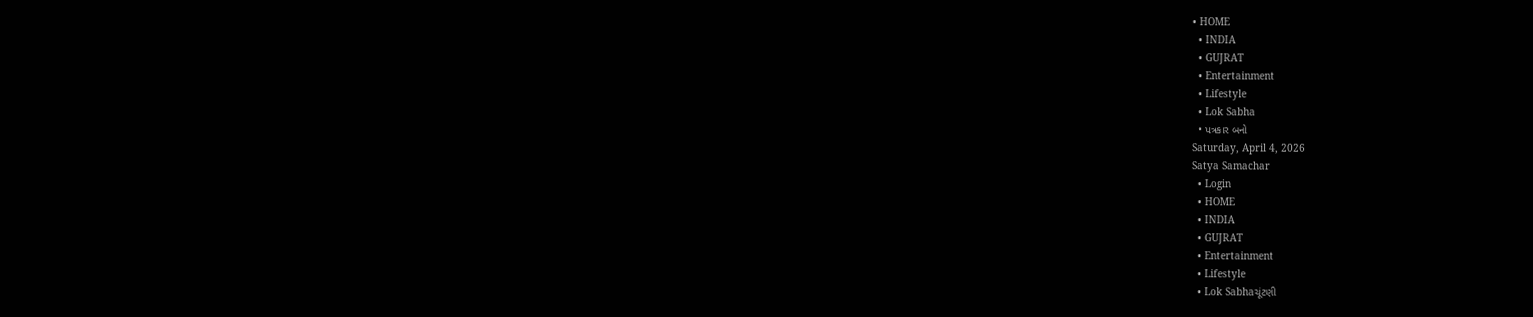• HOME
  • INDIA
  • GUJRAT
  • Entertainment
  • Lifestyle
  • Lok Sabha
  • પત્રકાર બનો
Saturday, April 4, 2026
Satya Samachar
  • Login
  • HOME
  • INDIA
  • GUJRAT
  • Entertainment
  • Lifestyle
  • Lok Sabhaચૂંટણી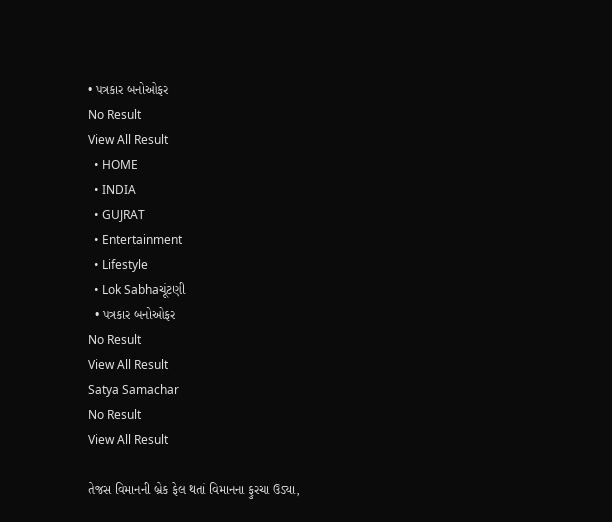• પત્રકાર બનોઓફર
No Result
View All Result
  • HOME
  • INDIA
  • GUJRAT
  • Entertainment
  • Lifestyle
  • Lok Sabhaચૂંટણી
  • પત્રકાર બનોઓફર
No Result
View All Result
Satya Samachar
No Result
View All Result

તેજસ વિમાનની બ્રેક ફેલ થતાં વિમાનના ફુરચા ઉડ્યા,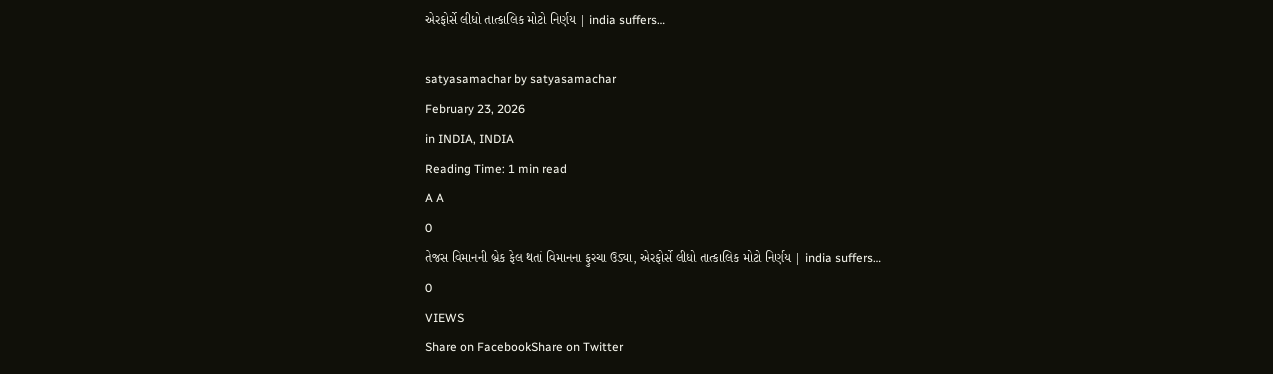એરફોર્સે લીધો તાત્કાલિક મોટો નિર્ણય | india suffers…

satyasamachar by satyasamachar
February 23, 2026
in INDIA, INDIA
Reading Time: 1 min read
A A
0
તેજસ વિમાનની બ્રેક ફેલ થતાં વિમાનના ફુરચા ઉડ્યા, એરફોર્સે લીધો તાત્કાલિક મોટો નિર્ણય | india suffers…
0
VIEWS
Share on FacebookShare on Twitter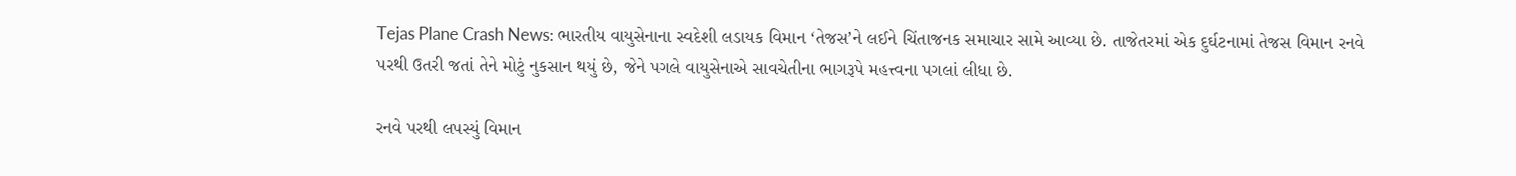Tejas Plane Crash News: ભારતીય વાયુસેનાના સ્વદેશી લડાયક વિમાન ‘તેજસ’ને લઈને ચિંતાજનક સમાચાર સામે આવ્યા છે. તાજેતરમાં એક દુર્ઘટનામાં તેજસ વિમાન રનવે પરથી ઉતરી જતાં તેને મોટું નુકસાન થયું છે, જેને પગલે વાયુસેનાએ સાવચેતીના ભાગરૂપે મહત્ત્વના પગલાં લીધા છે.

રનવે પરથી લપસ્યું વિમાન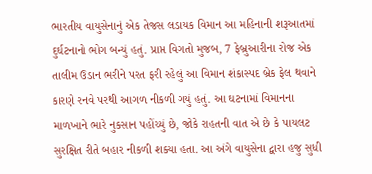ભારતીય વાયુસેનાનું એક તેજસ લડાયક વિમાન આ મહિનાની શરૂઆતમાં દુર્ઘટનાનો ભોગ બન્યું હતું. પ્રાપ્ત વિગતો મુજબ, 7 ફેબ્રુઆરીના રોજ એક તાલીમ ઉડાન ભરીને પરત ફરી રહેલું આ વિમાન શંકાસ્પદ બ્રેક ફેલ થવાને કારણે રનવે પરથી આગળ નીકળી ગયું હતું. આ ઘટનામાં વિમાનના માળખાને ભારે નુકસાન પહોંચ્યું છે, જોકે રાહતની વાત એ છે કે પાયલટ સુરક્ષિત રીતે બહાર નીકળી શક્યા હતા. આ અંગે વાયુસેના દ્વારા હજુ સુધી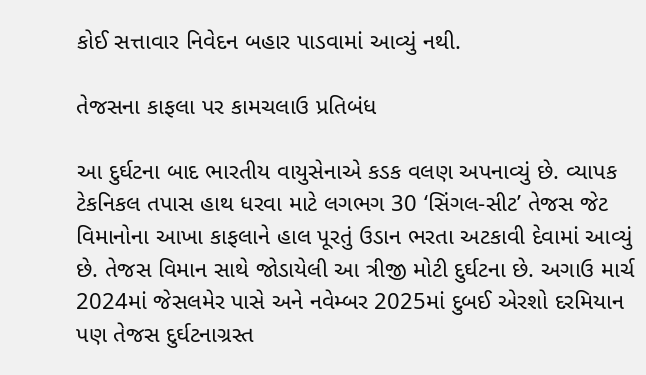કોઈ સત્તાવાર નિવેદન બહાર પાડવામાં આવ્યું નથી.

તેજસના કાફલા પર કામચલાઉ પ્રતિબંધ

આ દુર્ઘટના બાદ ભારતીય વાયુસેનાએ કડક વલણ અપનાવ્યું છે. વ્યાપક ટેકનિકલ તપાસ હાથ ધરવા માટે લગભગ 30 ‘સિંગલ-સીટ’ તેજસ જેટ વિમાનોના આખા કાફલાને હાલ પૂરતું ઉડાન ભરતા અટકાવી દેવામાં આવ્યું છે. તેજસ વિમાન સાથે જોડાયેલી આ ત્રીજી મોટી દુર્ઘટના છે. અગાઉ માર્ચ 2024માં જેસલમેર પાસે અને નવેમ્બર 2025માં દુબઈ એરશો દરમિયાન પણ તેજસ દુર્ઘટનાગ્રસ્ત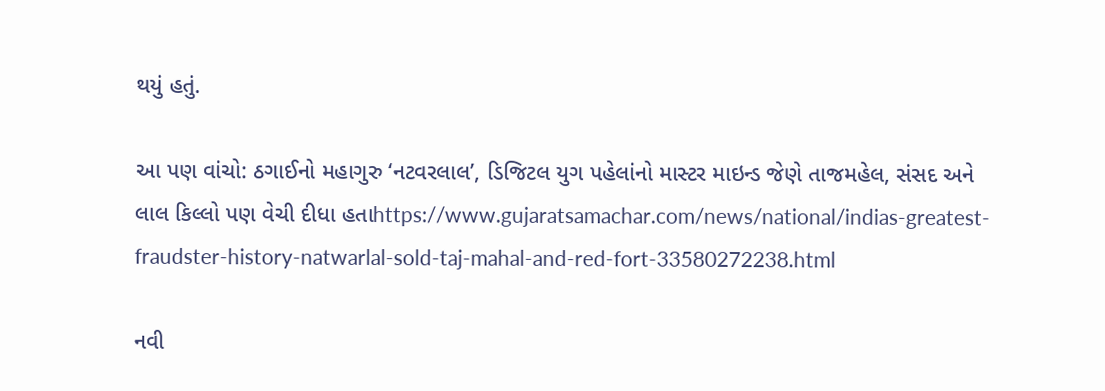થયું હતું.

આ પણ વાંચો: ઠગાઈનો મહાગુરુ ‘નટવરલાલ’, ડિજિટલ યુગ પહેલાંનો માસ્ટર માઇન્ડ જેણે તાજમહેલ, સંસદ અને લાલ કિલ્લો પણ વેચી દીધા હતાhttps://www.gujaratsamachar.com/news/national/indias-greatest-fraudster-history-natwarlal-sold-taj-mahal-and-red-fort-33580272238.html

નવી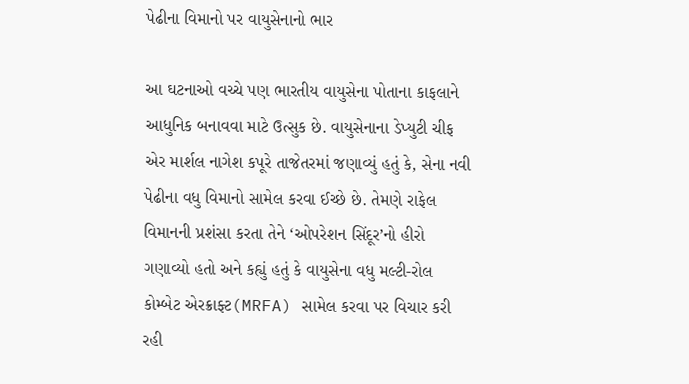પેઢીના વિમાનો પર વાયુસેનાનો ભાર

આ ઘટનાઓ વચ્ચે પણ ભારતીય વાયુસેના પોતાના કાફલાને આધુનિક બનાવવા માટે ઉત્સુક છે. વાયુસેનાના ડેપ્યુટી ચીફ એર માર્શલ નાગેશ કપૂરે તાજેતરમાં જણાવ્યું હતું કે, સેના નવી પેઢીના વધુ વિમાનો સામેલ કરવા ઈચ્છે છે. તેમણે રાફેલ વિમાનની પ્રશંસા કરતા તેને ‘ઓપરેશન સિંદૂર’નો હીરો ગણાવ્યો હતો અને કહ્યું હતું કે વાયુસેના વધુ મલ્ટી-રોલ કોમ્બેટ એરક્રાફ્ટ(MRFA) સામેલ કરવા પર વિચાર કરી રહી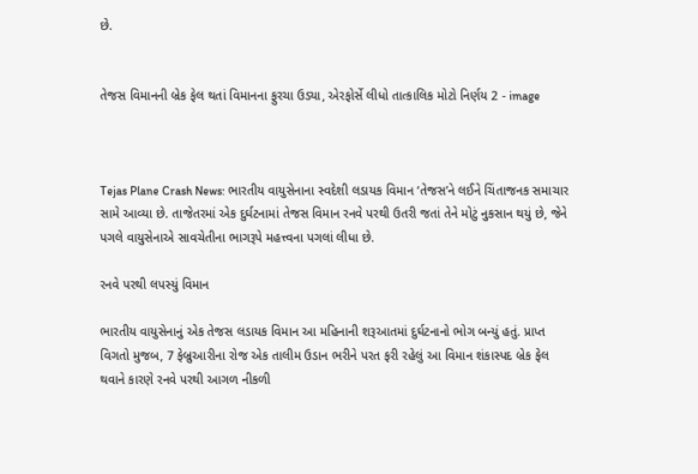છે.


તેજસ વિમાનની બ્રેક ફેલ થતાં વિમાનના ફુરચા ઉડ્યા, એરફોર્સે લીધો તાત્કાલિક મોટો નિર્ણય 2 - image



Tejas Plane Crash News: ભારતીય વાયુસેનાના સ્વદેશી લડાયક વિમાન ‘તેજસ’ને લઈને ચિંતાજનક સમાચાર સામે આવ્યા છે. તાજેતરમાં એક દુર્ઘટનામાં તેજસ વિમાન રનવે પરથી ઉતરી જતાં તેને મોટું નુકસાન થયું છે, જેને પગલે વાયુસેનાએ સાવચેતીના ભાગરૂપે મહત્ત્વના પગલાં લીધા છે.

રનવે પરથી લપસ્યું વિમાન

ભારતીય વાયુસેનાનું એક તેજસ લડાયક વિમાન આ મહિનાની શરૂઆતમાં દુર્ઘટનાનો ભોગ બન્યું હતું. પ્રાપ્ત વિગતો મુજબ, 7 ફેબ્રુઆરીના રોજ એક તાલીમ ઉડાન ભરીને પરત ફરી રહેલું આ વિમાન શંકાસ્પદ બ્રેક ફેલ થવાને કારણે રનવે પરથી આગળ નીકળી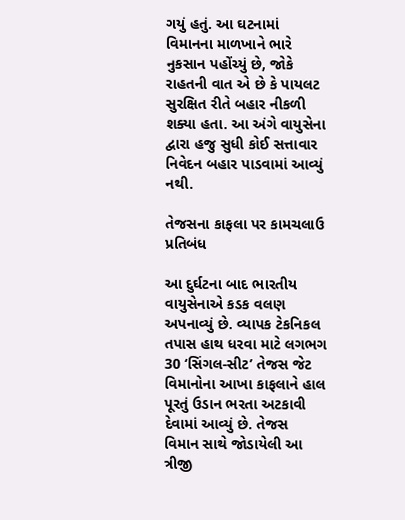ગયું હતું. આ ઘટનામાં વિમાનના માળખાને ભારે નુકસાન પહોંચ્યું છે, જોકે રાહતની વાત એ છે કે પાયલટ સુરક્ષિત રીતે બહાર નીકળી શક્યા હતા. આ અંગે વાયુસેના દ્વારા હજુ સુધી કોઈ સત્તાવાર નિવેદન બહાર પાડવામાં આવ્યું નથી.

તેજસના કાફલા પર કામચલાઉ પ્રતિબંધ

આ દુર્ઘટના બાદ ભારતીય વાયુસેનાએ કડક વલણ અપનાવ્યું છે. વ્યાપક ટેકનિકલ તપાસ હાથ ધરવા માટે લગભગ 30 ‘સિંગલ-સીટ’ તેજસ જેટ વિમાનોના આખા કાફલાને હાલ પૂરતું ઉડાન ભરતા અટકાવી દેવામાં આવ્યું છે. તેજસ વિમાન સાથે જોડાયેલી આ ત્રીજી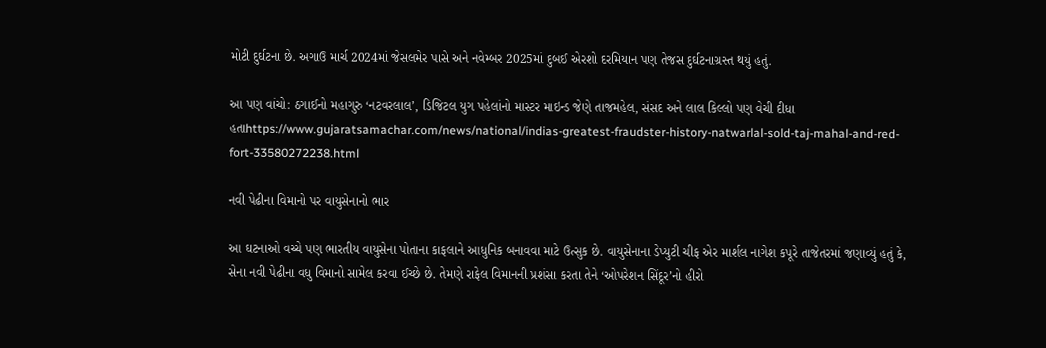મોટી દુર્ઘટના છે. અગાઉ માર્ચ 2024માં જેસલમેર પાસે અને નવેમ્બર 2025માં દુબઈ એરશો દરમિયાન પણ તેજસ દુર્ઘટનાગ્રસ્ત થયું હતું.

આ પણ વાંચો: ઠગાઈનો મહાગુરુ ‘નટવરલાલ’, ડિજિટલ યુગ પહેલાંનો માસ્ટર માઇન્ડ જેણે તાજમહેલ, સંસદ અને લાલ કિલ્લો પણ વેચી દીધા હતાhttps://www.gujaratsamachar.com/news/national/indias-greatest-fraudster-history-natwarlal-sold-taj-mahal-and-red-fort-33580272238.html

નવી પેઢીના વિમાનો પર વાયુસેનાનો ભાર

આ ઘટનાઓ વચ્ચે પણ ભારતીય વાયુસેના પોતાના કાફલાને આધુનિક બનાવવા માટે ઉત્સુક છે. વાયુસેનાના ડેપ્યુટી ચીફ એર માર્શલ નાગેશ કપૂરે તાજેતરમાં જણાવ્યું હતું કે, સેના નવી પેઢીના વધુ વિમાનો સામેલ કરવા ઈચ્છે છે. તેમણે રાફેલ વિમાનની પ્રશંસા કરતા તેને ‘ઓપરેશન સિંદૂર’નો હીરો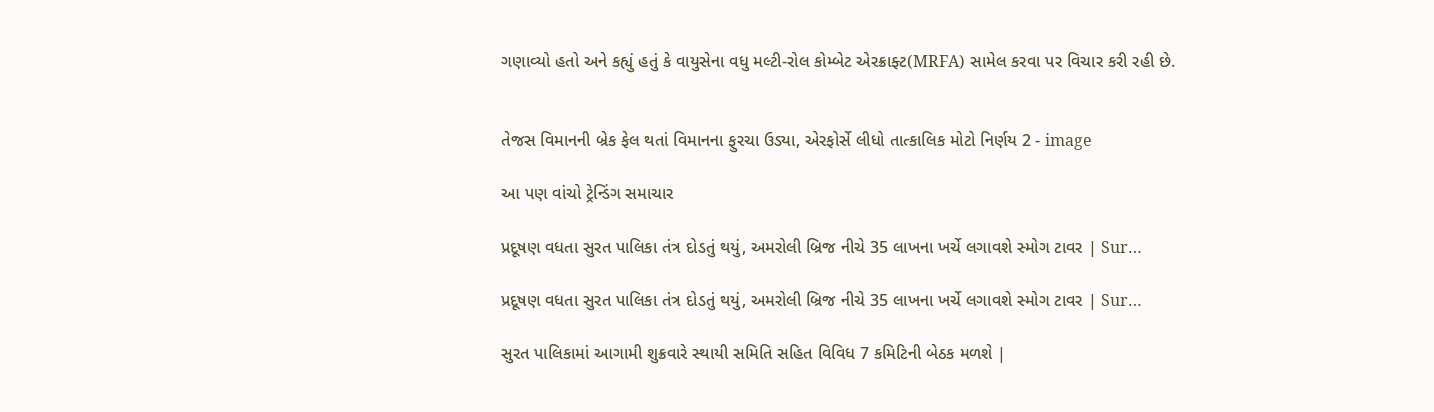ગણાવ્યો હતો અને કહ્યું હતું કે વાયુસેના વધુ મલ્ટી-રોલ કોમ્બેટ એરક્રાફ્ટ(MRFA) સામેલ કરવા પર વિચાર કરી રહી છે.


તેજસ વિમાનની બ્રેક ફેલ થતાં વિમાનના ફુરચા ઉડ્યા, એરફોર્સે લીધો તાત્કાલિક મોટો નિર્ણય 2 - image

આ પણ વાંચો ટ્રેન્ડિંગ સમાચાર

પ્રદૂષણ વધતા સુરત પાલિકા તંત્ર દોડતું થયું, અમરોલી બ્રિજ નીચે 35 લાખના ખર્ચે લગાવશે સ્મોગ ટાવર | Sur…

પ્રદૂષણ વધતા સુરત પાલિકા તંત્ર દોડતું થયું, અમરોલી બ્રિજ નીચે 35 લાખના ખર્ચે લગાવશે સ્મોગ ટાવર | Sur…

સુરત પાલિકામાં આગામી શુક્રવારે સ્થાયી સમિતિ સહિત વિવિધ 7 કમિટિની બેઠક મળશે |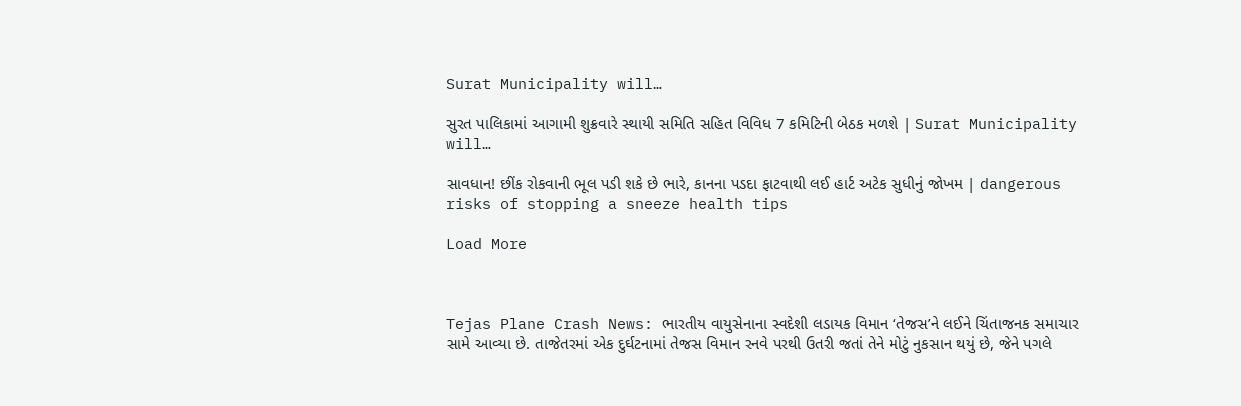Surat Municipality will…

સુરત પાલિકામાં આગામી શુક્રવારે સ્થાયી સમિતિ સહિત વિવિધ 7 કમિટિની બેઠક મળશે | Surat Municipality will…

સાવધાન! છીંક રોકવાની ભૂલ પડી શકે છે ભારે, કાનના પડદા ફાટવાથી લઈ હાર્ટ અટેક સુધીનું જોખમ | dangerous risks of stopping a sneeze health tips

Load More



Tejas Plane Crash News: ભારતીય વાયુસેનાના સ્વદેશી લડાયક વિમાન ‘તેજસ’ને લઈને ચિંતાજનક સમાચાર સામે આવ્યા છે. તાજેતરમાં એક દુર્ઘટનામાં તેજસ વિમાન રનવે પરથી ઉતરી જતાં તેને મોટું નુકસાન થયું છે, જેને પગલે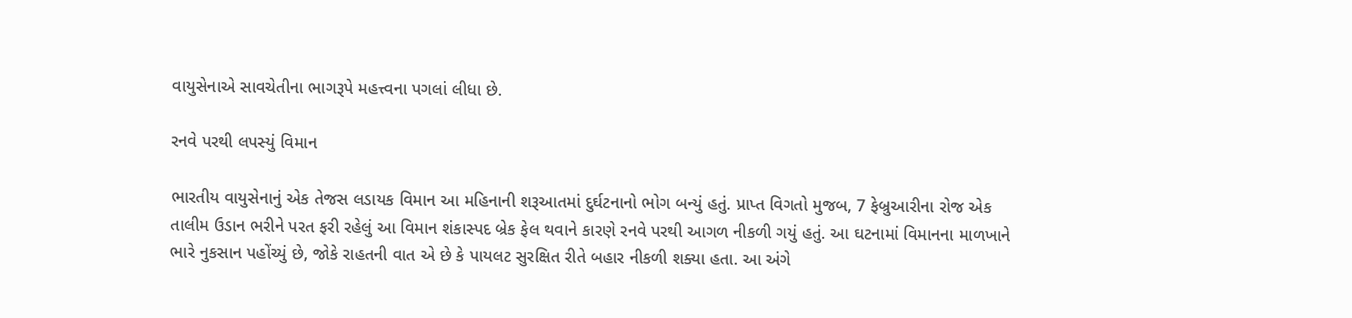વાયુસેનાએ સાવચેતીના ભાગરૂપે મહત્ત્વના પગલાં લીધા છે.

રનવે પરથી લપસ્યું વિમાન

ભારતીય વાયુસેનાનું એક તેજસ લડાયક વિમાન આ મહિનાની શરૂઆતમાં દુર્ઘટનાનો ભોગ બન્યું હતું. પ્રાપ્ત વિગતો મુજબ, 7 ફેબ્રુઆરીના રોજ એક તાલીમ ઉડાન ભરીને પરત ફરી રહેલું આ વિમાન શંકાસ્પદ બ્રેક ફેલ થવાને કારણે રનવે પરથી આગળ નીકળી ગયું હતું. આ ઘટનામાં વિમાનના માળખાને ભારે નુકસાન પહોંચ્યું છે, જોકે રાહતની વાત એ છે કે પાયલટ સુરક્ષિત રીતે બહાર નીકળી શક્યા હતા. આ અંગે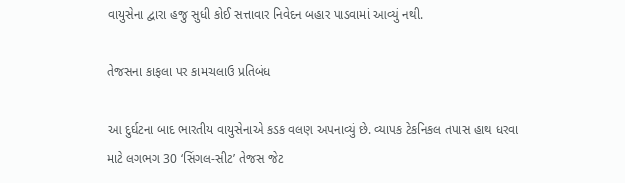વાયુસેના દ્વારા હજુ સુધી કોઈ સત્તાવાર નિવેદન બહાર પાડવામાં આવ્યું નથી.

તેજસના કાફલા પર કામચલાઉ પ્રતિબંધ

આ દુર્ઘટના બાદ ભારતીય વાયુસેનાએ કડક વલણ અપનાવ્યું છે. વ્યાપક ટેકનિકલ તપાસ હાથ ધરવા માટે લગભગ 30 ‘સિંગલ-સીટ’ તેજસ જેટ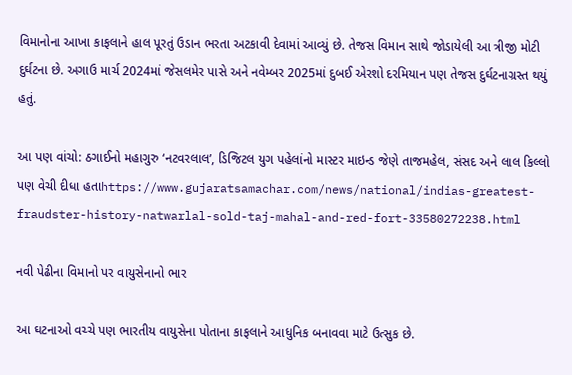વિમાનોના આખા કાફલાને હાલ પૂરતું ઉડાન ભરતા અટકાવી દેવામાં આવ્યું છે. તેજસ વિમાન સાથે જોડાયેલી આ ત્રીજી મોટી દુર્ઘટના છે. અગાઉ માર્ચ 2024માં જેસલમેર પાસે અને નવેમ્બર 2025માં દુબઈ એરશો દરમિયાન પણ તેજસ દુર્ઘટનાગ્રસ્ત થયું હતું.

આ પણ વાંચો: ઠગાઈનો મહાગુરુ ‘નટવરલાલ’, ડિજિટલ યુગ પહેલાંનો માસ્ટર માઇન્ડ જેણે તાજમહેલ, સંસદ અને લાલ કિલ્લો પણ વેચી દીધા હતાhttps://www.gujaratsamachar.com/news/national/indias-greatest-fraudster-history-natwarlal-sold-taj-mahal-and-red-fort-33580272238.html

નવી પેઢીના વિમાનો પર વાયુસેનાનો ભાર

આ ઘટનાઓ વચ્ચે પણ ભારતીય વાયુસેના પોતાના કાફલાને આધુનિક બનાવવા માટે ઉત્સુક છે.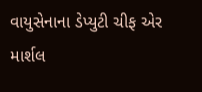વાયુસેનાના ડેપ્યુટી ચીફ એર માર્શલ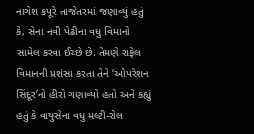નાગેશ કપૂરે તાજેતરમાં જણાવ્યું હતું કે, સેના નવી પેઢીના વધુ વિમાનો સામેલ કરવા ઈચ્છે છે. તેમણે રાફેલ વિમાનની પ્રશંસા કરતા તેને ‘ઓપરેશન સિંદૂર’નો હીરો ગણાવ્યો હતો અને કહ્યું હતું કે વાયુસેના વધુ મલ્ટી-રોલ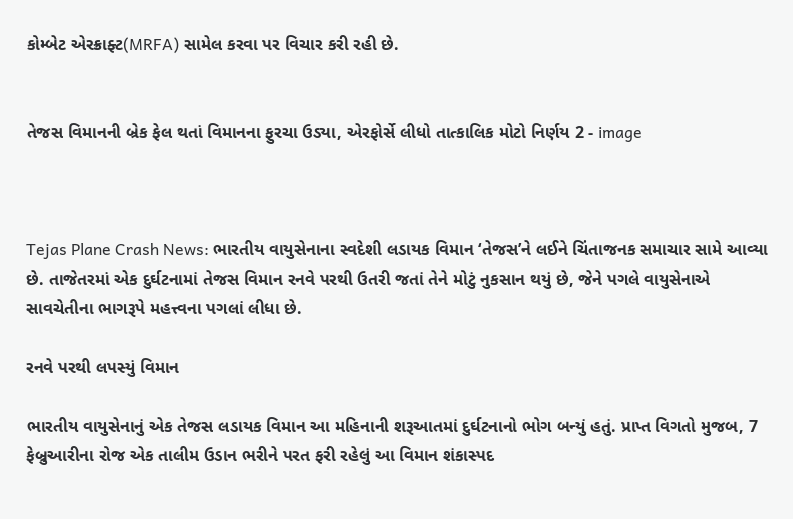કોમ્બેટ એરક્રાફ્ટ(MRFA) સામેલ કરવા પર વિચાર કરી રહી છે.


તેજસ વિમાનની બ્રેક ફેલ થતાં વિમાનના ફુરચા ઉડ્યા, એરફોર્સે લીધો તાત્કાલિક મોટો નિર્ણય 2 - image



Tejas Plane Crash News: ભારતીય વાયુસેનાના સ્વદેશી લડાયક વિમાન ‘તેજસ’ને લઈને ચિંતાજનક સમાચાર સામે આવ્યા છે. તાજેતરમાં એક દુર્ઘટનામાં તેજસ વિમાન રનવે પરથી ઉતરી જતાં તેને મોટું નુકસાન થયું છે, જેને પગલે વાયુસેનાએ સાવચેતીના ભાગરૂપે મહત્ત્વના પગલાં લીધા છે.

રનવે પરથી લપસ્યું વિમાન

ભારતીય વાયુસેનાનું એક તેજસ લડાયક વિમાન આ મહિનાની શરૂઆતમાં દુર્ઘટનાનો ભોગ બન્યું હતું. પ્રાપ્ત વિગતો મુજબ, 7 ફેબ્રુઆરીના રોજ એક તાલીમ ઉડાન ભરીને પરત ફરી રહેલું આ વિમાન શંકાસ્પદ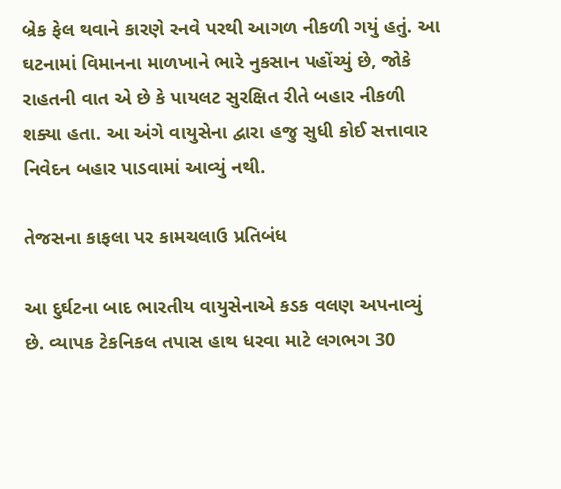બ્રેક ફેલ થવાને કારણે રનવે પરથી આગળ નીકળી ગયું હતું. આ ઘટનામાં વિમાનના માળખાને ભારે નુકસાન પહોંચ્યું છે, જોકે રાહતની વાત એ છે કે પાયલટ સુરક્ષિત રીતે બહાર નીકળી શક્યા હતા. આ અંગે વાયુસેના દ્વારા હજુ સુધી કોઈ સત્તાવાર નિવેદન બહાર પાડવામાં આવ્યું નથી.

તેજસના કાફલા પર કામચલાઉ પ્રતિબંધ

આ દુર્ઘટના બાદ ભારતીય વાયુસેનાએ કડક વલણ અપનાવ્યું છે. વ્યાપક ટેકનિકલ તપાસ હાથ ધરવા માટે લગભગ 30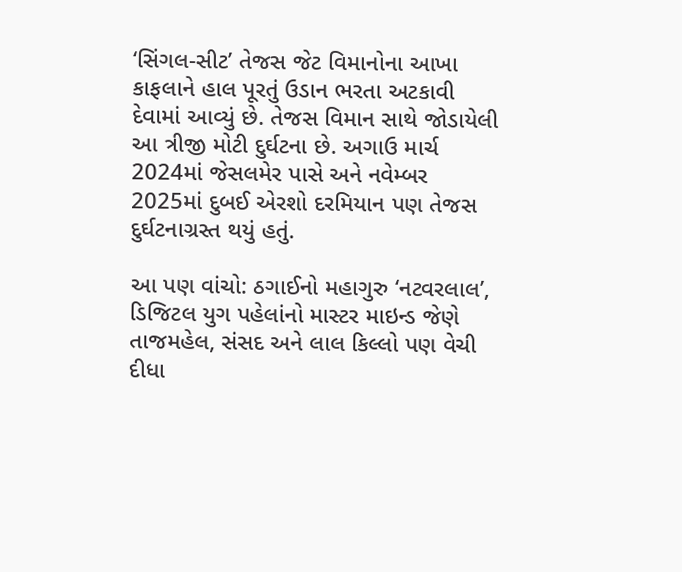‘સિંગલ-સીટ’ તેજસ જેટ વિમાનોના આખા કાફલાને હાલ પૂરતું ઉડાન ભરતા અટકાવી દેવામાં આવ્યું છે. તેજસ વિમાન સાથે જોડાયેલી આ ત્રીજી મોટી દુર્ઘટના છે. અગાઉ માર્ચ 2024માં જેસલમેર પાસે અને નવેમ્બર 2025માં દુબઈ એરશો દરમિયાન પણ તેજસ દુર્ઘટનાગ્રસ્ત થયું હતું.

આ પણ વાંચો: ઠગાઈનો મહાગુરુ ‘નટવરલાલ’, ડિજિટલ યુગ પહેલાંનો માસ્ટર માઇન્ડ જેણે તાજમહેલ, સંસદ અને લાલ કિલ્લો પણ વેચી દીધા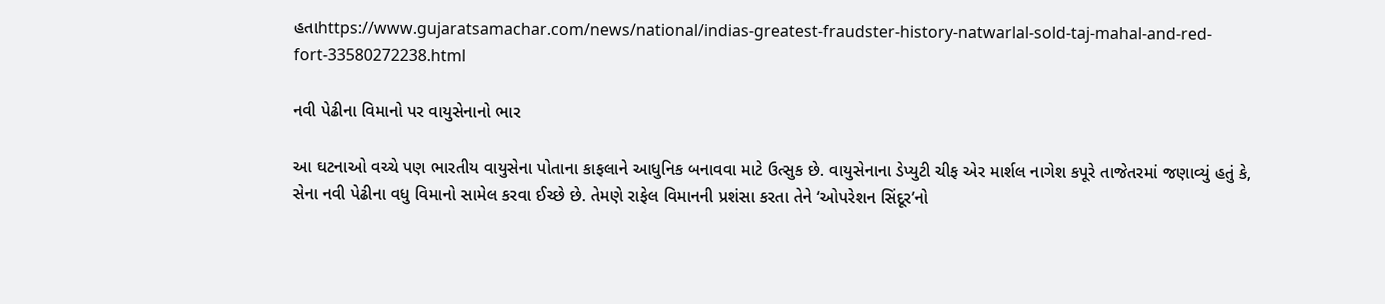હતાhttps://www.gujaratsamachar.com/news/national/indias-greatest-fraudster-history-natwarlal-sold-taj-mahal-and-red-fort-33580272238.html

નવી પેઢીના વિમાનો પર વાયુસેનાનો ભાર

આ ઘટનાઓ વચ્ચે પણ ભારતીય વાયુસેના પોતાના કાફલાને આધુનિક બનાવવા માટે ઉત્સુક છે. વાયુસેનાના ડેપ્યુટી ચીફ એર માર્શલ નાગેશ કપૂરે તાજેતરમાં જણાવ્યું હતું કે, સેના નવી પેઢીના વધુ વિમાનો સામેલ કરવા ઈચ્છે છે. તેમણે રાફેલ વિમાનની પ્રશંસા કરતા તેને ‘ઓપરેશન સિંદૂર’નો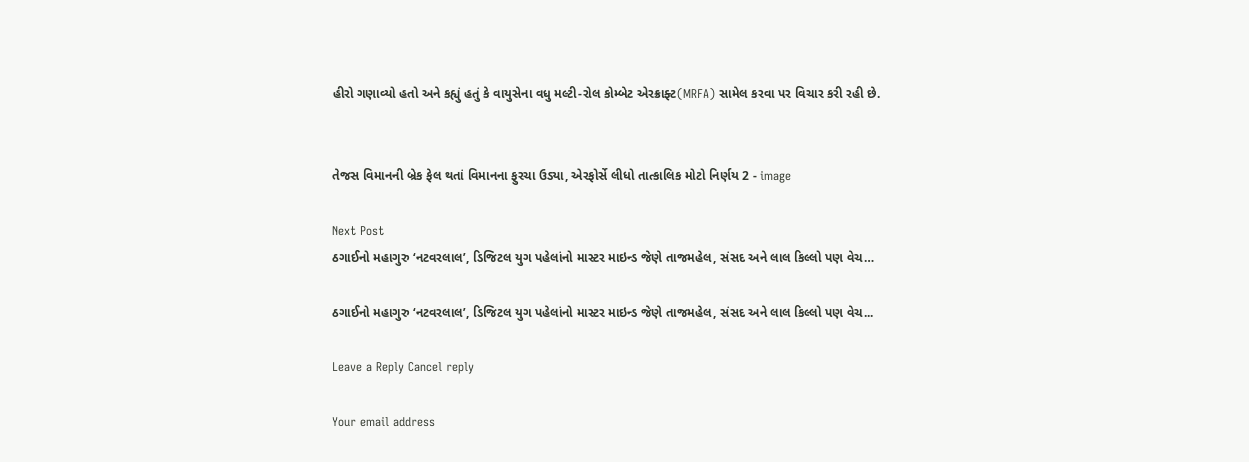હીરો ગણાવ્યો હતો અને કહ્યું હતું કે વાયુસેના વધુ મલ્ટી-રોલ કોમ્બેટ એરક્રાફ્ટ(MRFA) સામેલ કરવા પર વિચાર કરી રહી છે.


તેજસ વિમાનની બ્રેક ફેલ થતાં વિમાનના ફુરચા ઉડ્યા, એરફોર્સે લીધો તાત્કાલિક મોટો નિર્ણય 2 - image

Next Post
ઠગાઈનો મહાગુરુ ‘નટવરલાલ’, ડિજિટલ યુગ પહેલાંનો માસ્ટર માઇન્ડ જેણે તાજમહેલ, સંસદ અને લાલ કિલ્લો પણ વેચ…

ઠગાઈનો મહાગુરુ ‘નટવરલાલ’, ડિજિટલ યુગ પહેલાંનો માસ્ટર માઇન્ડ જેણે તાજમહેલ, સંસદ અને લાલ કિલ્લો પણ વેચ...

Leave a Reply Cancel reply

Your email address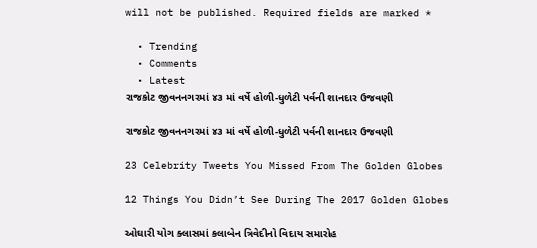will not be published. Required fields are marked *

  • Trending
  • Comments
  • Latest
રાજકોટ જીવનનગરમાં ૪૩ માં વર્ષે હોળી-ધુળેટી પર્વની શાનદાર ઉજવણી

રાજકોટ જીવનનગરમાં ૪૩ માં વર્ષે હોળી-ધુળેટી પર્વની શાનદાર ઉજવણી

23 Celebrity Tweets You Missed From The Golden Globes

12 Things You Didn’t See During The 2017 Golden Globes

ઓઘારી યોગ ક્લાસમાં કલાબેન ત્રિવેદીનો વિદાય સમારોહ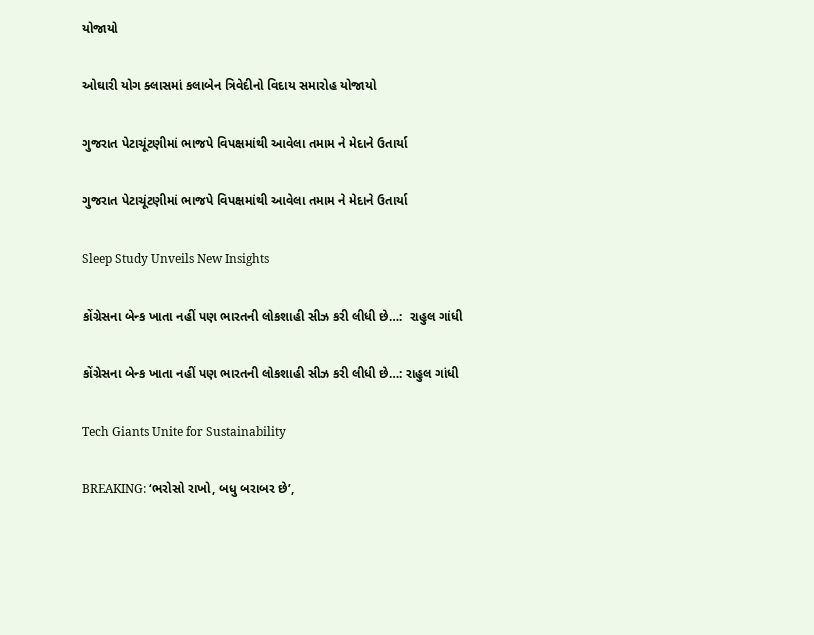યોજાયો

ઓઘારી યોગ ક્લાસમાં કલાબેન ત્રિવેદીનો વિદાય સમારોહ યોજાયો

ગુજરાત પેટાચૂંટણીમાં ભાજપે વિપક્ષમાંથી આવેલા તમામ ને મેદાને ઉતાર્યા

ગુજરાત પેટાચૂંટણીમાં ભાજપે વિપક્ષમાંથી આવેલા તમામ ને મેદાને ઉતાર્યા

Sleep Study Unveils New Insights

કોંગ્રેસના બેન્ક ખાતા નહીં પણ ભારતની લોકશાહી સીઝ કરી લીધી છે…:  રાહુલ ગાંધી

કોંગ્રેસના બેન્ક ખાતા નહીં પણ ભારતની લોકશાહી સીઝ કરી લીધી છે…: રાહુલ ગાંધી

Tech Giants Unite for Sustainability

BREAKING: ‘ભરોસો રાખો, બધુ બરાબર છે’,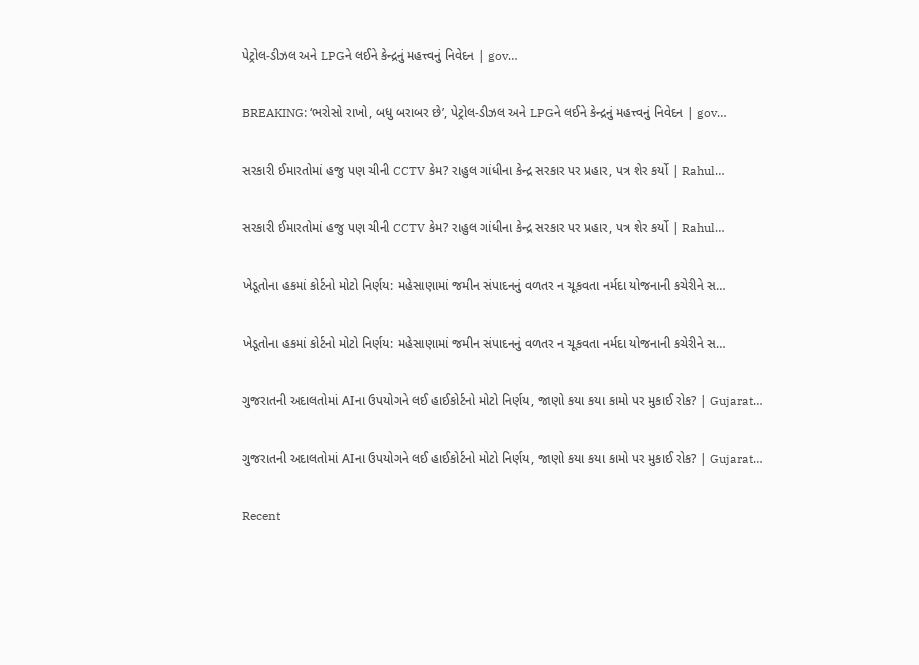પેટ્રોલ-ડીઝલ અને LPGને લઈને કેન્દ્રનું મહત્ત્વનું નિવેદન | gov…

BREAKING: ‘ભરોસો રાખો, બધુ બરાબર છે’, પેટ્રોલ-ડીઝલ અને LPGને લઈને કેન્દ્રનું મહત્ત્વનું નિવેદન | gov…

સરકારી ઈમારતોમાં હજુ પણ ચીની CCTV કેમ? રાહુલ ગાંધીના કેન્દ્ર સરકાર પર પ્રહાર, પત્ર શેર કર્યો | Rahul…

સરકારી ઈમારતોમાં હજુ પણ ચીની CCTV કેમ? રાહુલ ગાંધીના કેન્દ્ર સરકાર પર પ્રહાર, પત્ર શેર કર્યો | Rahul…

ખેડૂતોના હકમાં કોર્ટનો મોટો નિર્ણય: મહેસાણામાં જમીન સંપાદનનું વળતર ન ચૂકવતા નર્મદા યોજનાની કચેરીને સ…

ખેડૂતોના હકમાં કોર્ટનો મોટો નિર્ણય: મહેસાણામાં જમીન સંપાદનનું વળતર ન ચૂકવતા નર્મદા યોજનાની કચેરીને સ…

ગુજરાતની અદાલતોમાં AIના ઉપયોગને લઈ હાઈકોર્ટનો મોટો નિર્ણય, જાણો કયા કયા કામો પર મુકાઈ રોક? | Gujarat…

ગુજરાતની અદાલતોમાં AIના ઉપયોગને લઈ હાઈકોર્ટનો મોટો નિર્ણય, જાણો કયા કયા કામો પર મુકાઈ રોક? | Gujarat…

Recent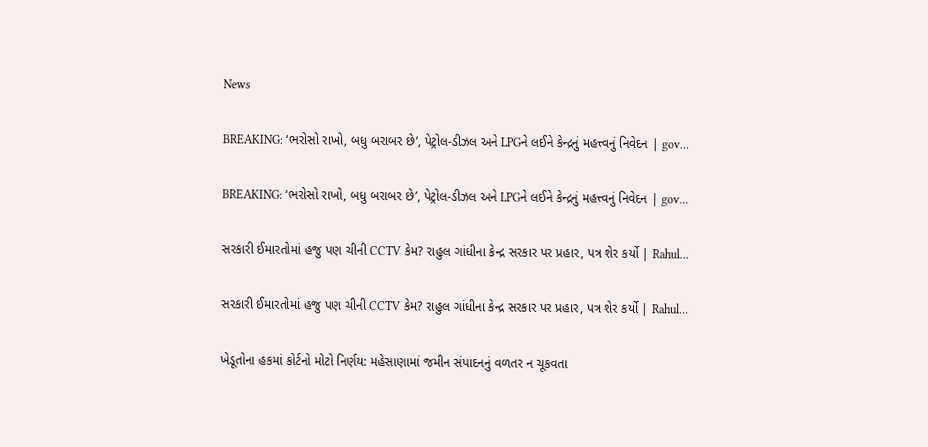News

BREAKING: ‘ભરોસો રાખો, બધુ બરાબર છે’, પેટ્રોલ-ડીઝલ અને LPGને લઈને કેન્દ્રનું મહત્ત્વનું નિવેદન | gov…

BREAKING: ‘ભરોસો રાખો, બધુ બરાબર છે’, પેટ્રોલ-ડીઝલ અને LPGને લઈને કેન્દ્રનું મહત્ત્વનું નિવેદન | gov…

સરકારી ઈમારતોમાં હજુ પણ ચીની CCTV કેમ? રાહુલ ગાંધીના કેન્દ્ર સરકાર પર પ્રહાર, પત્ર શેર કર્યો | Rahul…

સરકારી ઈમારતોમાં હજુ પણ ચીની CCTV કેમ? રાહુલ ગાંધીના કેન્દ્ર સરકાર પર પ્રહાર, પત્ર શેર કર્યો | Rahul…

ખેડૂતોના હકમાં કોર્ટનો મોટો નિર્ણય: મહેસાણામાં જમીન સંપાદનનું વળતર ન ચૂકવતા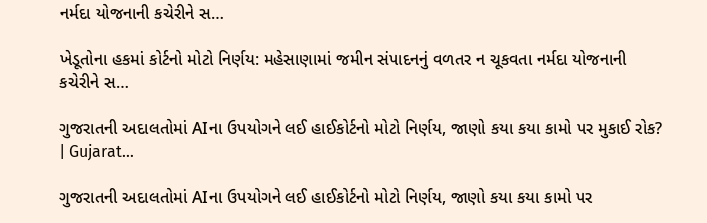નર્મદા યોજનાની કચેરીને સ…

ખેડૂતોના હકમાં કોર્ટનો મોટો નિર્ણય: મહેસાણામાં જમીન સંપાદનનું વળતર ન ચૂકવતા નર્મદા યોજનાની કચેરીને સ…

ગુજરાતની અદાલતોમાં AIના ઉપયોગને લઈ હાઈકોર્ટનો મોટો નિર્ણય, જાણો કયા કયા કામો પર મુકાઈ રોક? | Gujarat…

ગુજરાતની અદાલતોમાં AIના ઉપયોગને લઈ હાઈકોર્ટનો મોટો નિર્ણય, જાણો કયા કયા કામો પર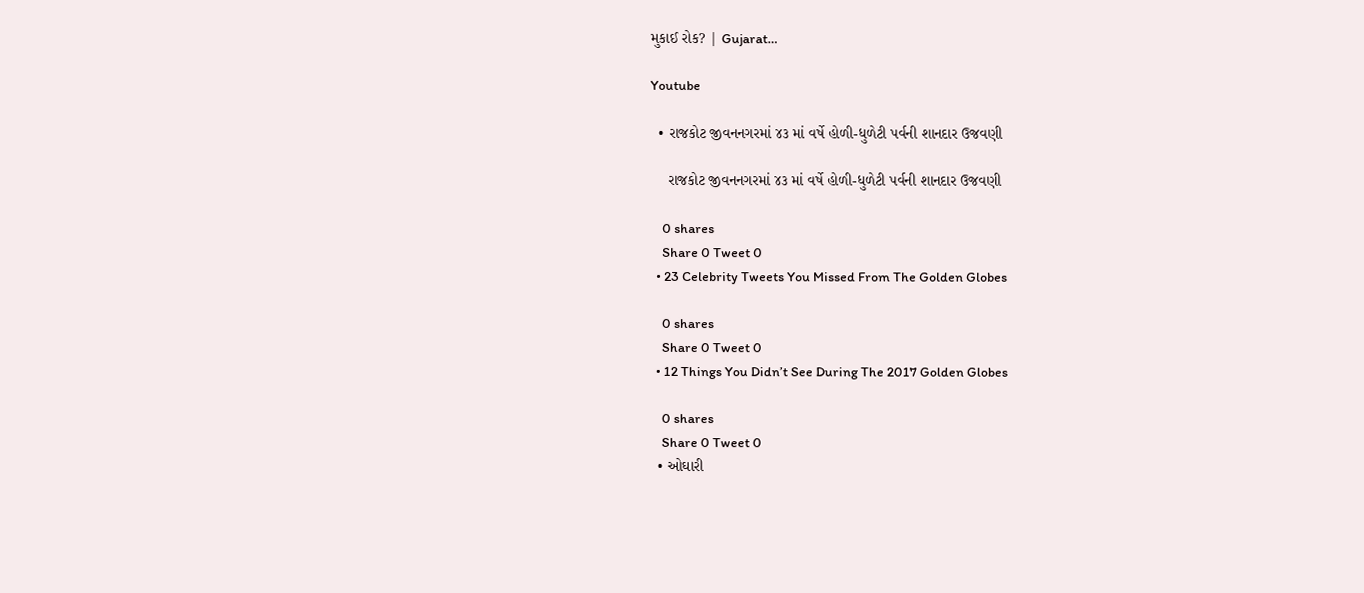મુકાઈ રોક? | Gujarat…

Youtube

  • રાજકોટ જીવનનગરમાં ૪૩ માં વર્ષે હોળી-ધુળેટી પર્વની શાનદાર ઉજવણી

    રાજકોટ જીવનનગરમાં ૪૩ માં વર્ષે હોળી-ધુળેટી પર્વની શાનદાર ઉજવણી

    0 shares
    Share 0 Tweet 0
  • 23 Celebrity Tweets You Missed From The Golden Globes

    0 shares
    Share 0 Tweet 0
  • 12 Things You Didn’t See During The 2017 Golden Globes

    0 shares
    Share 0 Tweet 0
  • ઓઘારી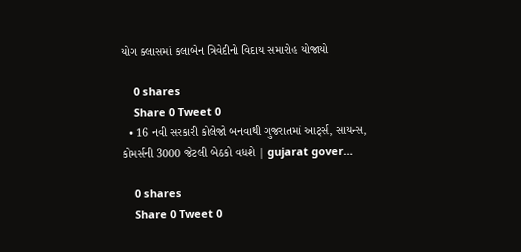યોગ ક્લાસમાં કલાબેન ત્રિવેદીનો વિદાય સમારોહ યોજાયો

    0 shares
    Share 0 Tweet 0
  • 16 નવી સરકારી કોલેજો બનવાથી ગુજરાતમાં આર્ટ્સ, સાયન્સ, કોમર્સની 3000 જેટલી બેઠકો વધશે | gujarat gover…

    0 shares
    Share 0 Tweet 0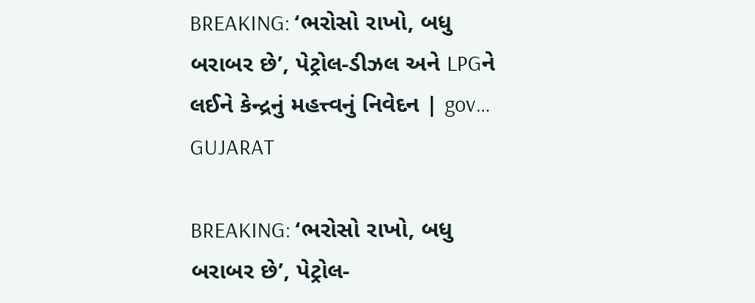BREAKING: ‘ભરોસો રાખો, બધુ બરાબર છે’, પેટ્રોલ-ડીઝલ અને LPGને લઈને કેન્દ્રનું મહત્ત્વનું નિવેદન | gov…
GUJARAT

BREAKING: ‘ભરોસો રાખો, બધુ બરાબર છે’, પેટ્રોલ-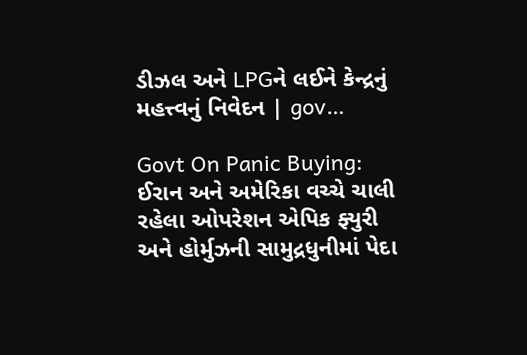ડીઝલ અને LPGને લઈને કેન્દ્રનું મહત્ત્વનું નિવેદન | gov…

Govt On Panic Buying: ઈરાન અને અમેરિકા વચ્ચે ચાલી રહેલા ઓપરેશન એપિક ફ્યુરી અને હોર્મુઝની સામુદ્રધુનીમાં પેદા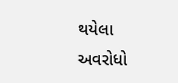થયેલા અવરોધો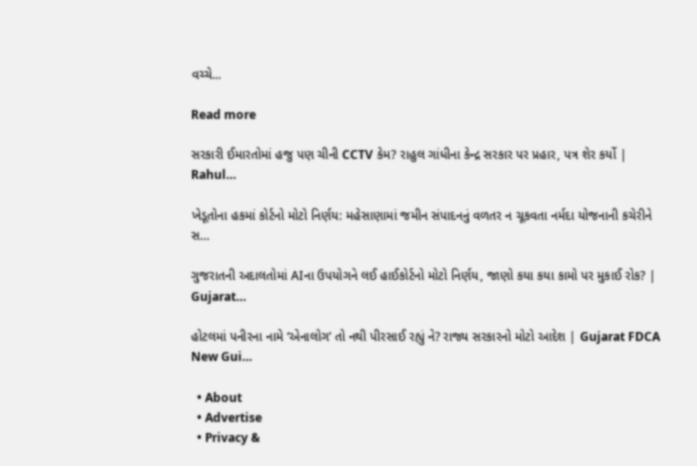વચ્ચે...

Read more

સરકારી ઈમારતોમાં હજુ પણ ચીની CCTV કેમ? રાહુલ ગાંધીના કેન્દ્ર સરકાર પર પ્રહાર, પત્ર શેર કર્યો | Rahul…

ખેડૂતોના હકમાં કોર્ટનો મોટો નિર્ણય: મહેસાણામાં જમીન સંપાદનનું વળતર ન ચૂકવતા નર્મદા યોજનાની કચેરીને સ…

ગુજરાતની અદાલતોમાં AIના ઉપયોગને લઈ હાઈકોર્ટનો મોટો નિર્ણય, જાણો કયા કયા કામો પર મુકાઈ રોક? | Gujarat…

હોટલમાં પનીરના નામે ‘એનાલોગ’ તો નથી પીરસાઈ રહ્યું ને? રાજ્ય સરકારનો મોટો આદેશ | Gujarat FDCA New Gui…

  • About
  • Advertise
  • Privacy &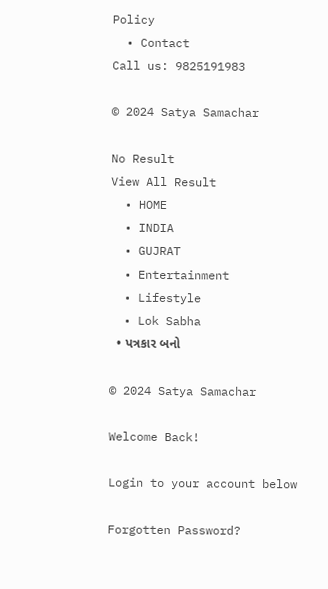Policy
  • Contact
Call us: 9825191983

© 2024 Satya Samachar

No Result
View All Result
  • HOME
  • INDIA
  • GUJRAT
  • Entertainment
  • Lifestyle
  • Lok Sabha
  • પત્રકાર બનો

© 2024 Satya Samachar

Welcome Back!

Login to your account below

Forgotten Password?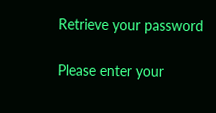Retrieve your password

Please enter your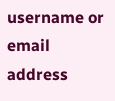username or email address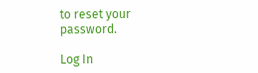to reset your password.

Log In